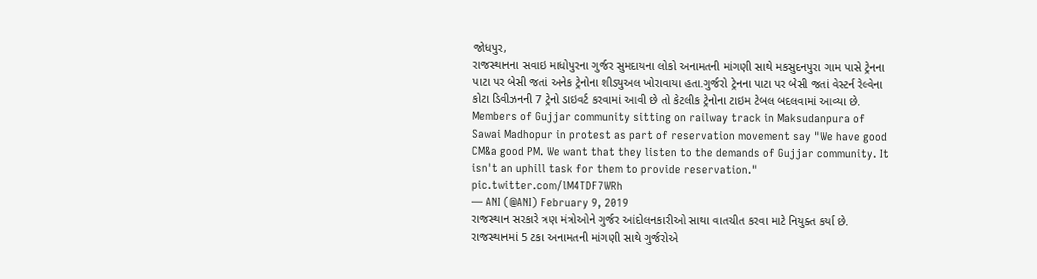જોધપુર,
રાજસ્થાનના સવાઇ માધોપુરના ગુર્જર સુમદાયના લોકો અનામતની માંગણી સાથે મકસુદનપુરા ગામ પાસે ટ્રેનના પાટા પર બેસી જતાં અનેક ટ્રેનોના શીડ્યુઅલ ખોરાવાયા હતા.ગુર્જરો ટ્રેનના પાટા પર બેસી જતાં વેસ્ટર્ન રેલ્વેના કોટા ડિવીઝનની 7 ટ્રેનો ડાઇવર્ટ કરવામાં આવી છે તો કેટલીક ટ્રેનોના ટાઇમ ટેબલ બદલવામાં આવ્યા છે.
Members of Gujjar community sitting on railway track in Maksudanpura of Sawai Madhopur in protest as part of reservation movement say "We have good CM&a good PM. We want that they listen to the demands of Gujjar community. It isn't an uphill task for them to provide reservation." pic.twitter.com/lM4TDF7WRh
— ANI (@ANI) February 9, 2019
રાજસ્થાન સરકારે ત્રણ મંત્રોઓને ગુર્જર આંદોલનકારીઓ સાથા વાતચીત કરવા માટે નિયુક્ત કર્યા છે.
રાજસ્થાનમાં 5 ટકા અનામતની માંગણી સાથે ગુર્જરોએ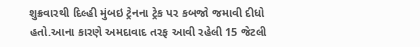શુક્રવારથી દિલ્હી મુંબઇ ટ્રેનના ટ્રેક પર કબજો જમાવી દીધો હતો.આના કારણે અમદાવાદ તરફ આવી રહેલી 15 જેટલી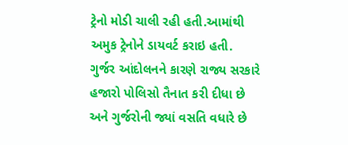ટ્રેનો મોડી ચાલી રહી હતી.આમાંથી અમુક ટ્રેનોને ડાયવર્ટ કરાઇ હતી.
ગુર્જર આંદોલનને કારણે રાજ્ય સરકારે હજારો પોલિસો તૈનાત કરી દીધા છે અને ગુર્જરોની જ્યાં વસતિ વધારે છે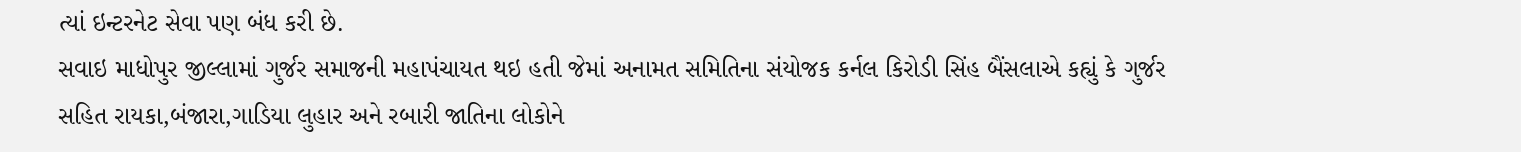ત્યાં ઇન્ટરનેટ સેવા પણ બંધ કરી છે.
સવાઇ માધોપુર જીલ્લામાં ગુર્જર સમાજની મહાપંચાયત થઇ હતી જેમાં અનામત સમિતિના સંયોજક કર્નલ કિરોડી સિંહ બૈંસલાએ કહ્યું કે ગુર્જર સહિત રાયકા,બંજારા,ગાડિયા લુહાર અને રબારી જાતિના લોકોને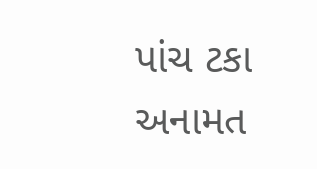પાંચ ટકા અનામત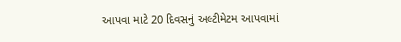આપવા માટે 20 દિવસનું અલ્ટીમેટમ આપવામાં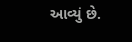આવ્યું છે.